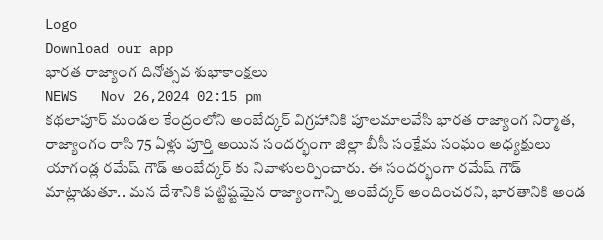Logo
Download our app
భారత రాజ్యాంగ దినోత్సవ శుభాకాంక్షలు
NEWS   Nov 26,2024 02:15 pm
కథలాపూర్ మండల కేంద్రంలోని అంబేద్కర్ విగ్రహానికి పూలమాలవేసి భారత రాజ్యాంగ నిర్మాత, రాజ్యాంగం రాసి 75 ఏళ్లు పూర్తి అయిన సందర్భంగా జిల్లా బీసీ సంక్షేమ సంఘం అధ్యక్షులు యాగండ్ల రమేష్ గౌడ్ అంబేద్కర్ కు నివాళులర్పించారు. ఈ సందర్భంగా రమేష్ గౌడ్ మాట్లాడుతూ.. మన దేశానికి పట్టిష్టమైన రాజ్యాంగాన్ని అంబేద్కర్ అందించరని, భారతానికి అండ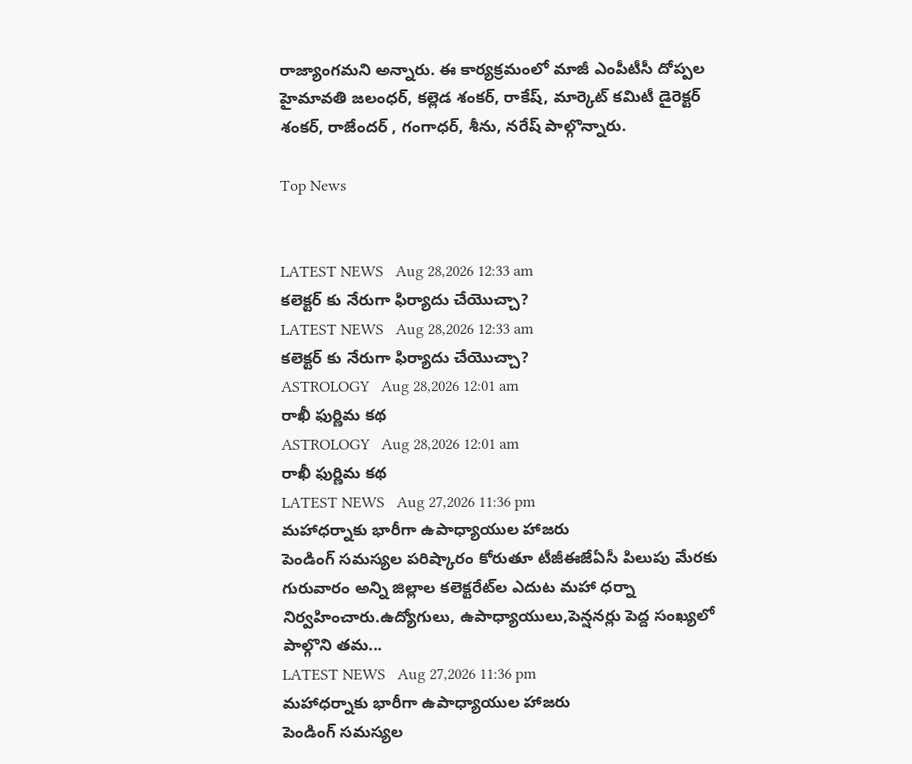రాజ్యాంగమని అన్నారు. ఈ కార్యక్రమంలో మాజీ ఎంపీటీసీ దోప్పల హైమావతి జలంధర్, కల్లెడ శంకర్, రాకేష్, మార్కెట్ కమిటీ డైరెక్టర్ శంకర్, రాజేందర్ , గంగాధర్, శీను, నరేష్ పాల్గొన్నారు.

Top News


LATEST NEWS   Aug 28,2026 12:33 am
కలెక్టర్ కు నేరుగా ఫిర్యాదు చేయొచ్చా?
LATEST NEWS   Aug 28,2026 12:33 am
కలెక్టర్ కు నేరుగా ఫిర్యాదు చేయొచ్చా?
ASTROLOGY   Aug 28,2026 12:01 am
రాఖీ ఫుర్ణిమ కథ
ASTROLOGY   Aug 28,2026 12:01 am
రాఖీ ఫుర్ణిమ కథ
LATEST NEWS   Aug 27,2026 11:36 pm
మహాధర్నాకు భారీగా ఉపాధ్యాయుల హాజరు
పెండింగ్‌ సమస్యల పరిష్కారం కోరుతూ టీజీఈజేఏసీ పిలుపు మేరకు గురువారం అన్ని జిల్లాల కలెక్టరేట్‌ల ఎదుట మహా ధర్నా నిర్వహించారు.ఉద్యోగులు, ఉపాధ్యాయులు,పెన్షనర్లు పెద్ద సంఖ్యలో పాల్గొని తమ...
LATEST NEWS   Aug 27,2026 11:36 pm
మహాధర్నాకు భారీగా ఉపాధ్యాయుల హాజరు
పెండింగ్‌ సమస్యల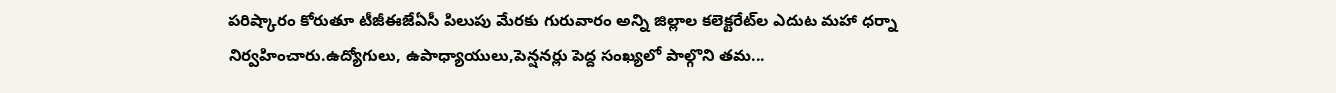పరిష్కారం కోరుతూ టీజీఈజేఏసీ పిలుపు మేరకు గురువారం అన్ని జిల్లాల కలెక్టరేట్‌ల ఎదుట మహా ధర్నా నిర్వహించారు.ఉద్యోగులు, ఉపాధ్యాయులు,పెన్షనర్లు పెద్ద సంఖ్యలో పాల్గొని తమ...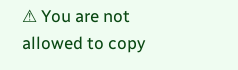⚠ You are not allowed to copy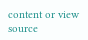content or view source